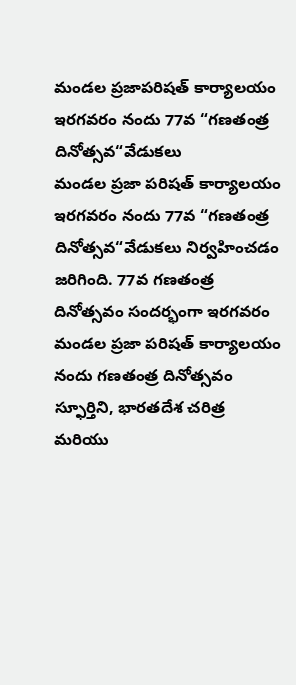మండల ప్రజాపరిషత్ కార్యాలయం ఇరగవరం నందు 77వ “గణతంత్ర దినోత్సవ“వేడుకలు
మండల ప్రజా పరిషత్ కార్యాలయం ఇరగవరం నందు 77వ “గణతంత్ర దినోత్సవ“వేడుకలు నిర్వహించడం జరిగింది. 77వ గణతంత్ర దినోత్సవం సందర్భంగా ఇరగవరం మండల ప్రజా పరిషత్ కార్యాలయం నందు గణతంత్ర దినోత్సవం స్ఫూర్తిని, భారతదేశ చరిత్ర మరియు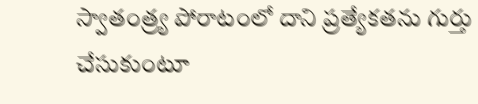స్వాతంత్ర్య పోరాటంలో దాని ప్రత్యేకతను గుర్తు చేసుకుంటూ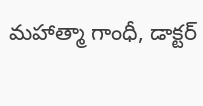మహాత్మా గాంధీ, డాక్టర్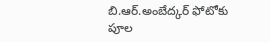బి.ఆర్.అంబేద్కర్ ఫోటోకు పూల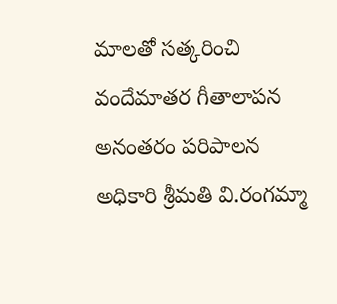మాలతో సత్కరించి వందేమాతర గీతాలాపన అనంతరం పరిపాలన అధికారి శ్రీమతి వి.రంగమ్మా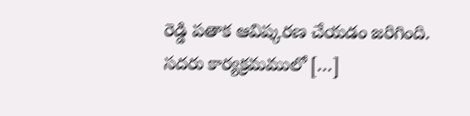రెడ్డి పతాక ఆవిష్కరణ చేయడం జరిగింది. సదరు కార్యక్రమములో […]